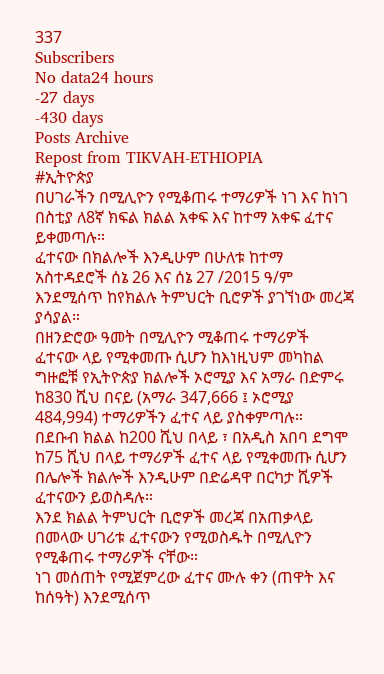337
Subscribers
No data24 hours
-27 days
-430 days
Posts Archive
Repost from TIKVAH-ETHIOPIA
#ኢትዮጵያ
በሀገራችን በሚሊዮን የሚቆጠሩ ተማሪዎች ነገ እና ከነገ በስቲያ ለ8ኛ ክፍል ክልል አቀፍ እና ከተማ አቀፍ ፈተና ይቀመጣሉ።
ፈተናው በክልሎች እንዲሁም በሁለቱ ከተማ አስተዳደሮች ሰኔ 26 እና ሰኔ 27 /2015 ዓ/ም እንደሚሰጥ ከየክልሉ ትምህርት ቢሮዎች ያገኘነው መረጃ ያሳያል።
በዘንድሮው ዓመት በሚሊዮን ሚቆጠሩ ተማሪዎች ፈተናው ላይ የሚቀመጡ ሲሆን ከእነዚህም መካከል ግዙፎቹ የኢትዮጵያ ክልሎች ኦሮሚያ እና አማራ በድምሩ ከ830 ሺህ በናይ (አማራ 347,666 ፤ ኦሮሚያ 484,994) ተማሪዎችን ፈተና ላይ ያስቀምጣሉ።
በደቡብ ክልል ከ200 ሺህ በላይ ፣ በአዲስ አበባ ደግሞ ከ75 ሺህ በላይ ተማሪዎች ፈተና ላይ የሚቀመጡ ሲሆን በሌሎች ክልሎች እንዲሁም በድሬዳዋ በርካታ ሺዎች ፈተናውን ይወስዳሉ።
እንደ ክልል ትምህርት ቢሮዎች መረጃ በአጠቃላይ በመላው ሀገሪቱ ፈተናውን የሚወስዱት በሚሊዮን የሚቆጠሩ ተማሪዎች ናቸው።
ነገ መሰጠት የሚጀምረው ፈተና ሙሉ ቀን (ጠዋት እና ከሰዓት) እንደሚሰጥ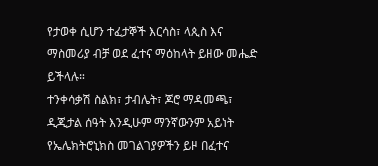የታወቀ ሲሆን ተፈታኞች እርሳስ፣ ላጲስ እና ማስመሪያ ብቻ ወደ ፈተና ማዕከላት ይዘው መሔድ ይችላሉ።
ተንቀሳቃሽ ስልክ፣ ታብሌት፣ ጆሮ ማዳመጫ፣ ዲጂታል ሰዓት እንዲሁም ማንኛውንም አይነት የኤሌክትሮኒክስ መገልገያዎችን ይዞ በፈተና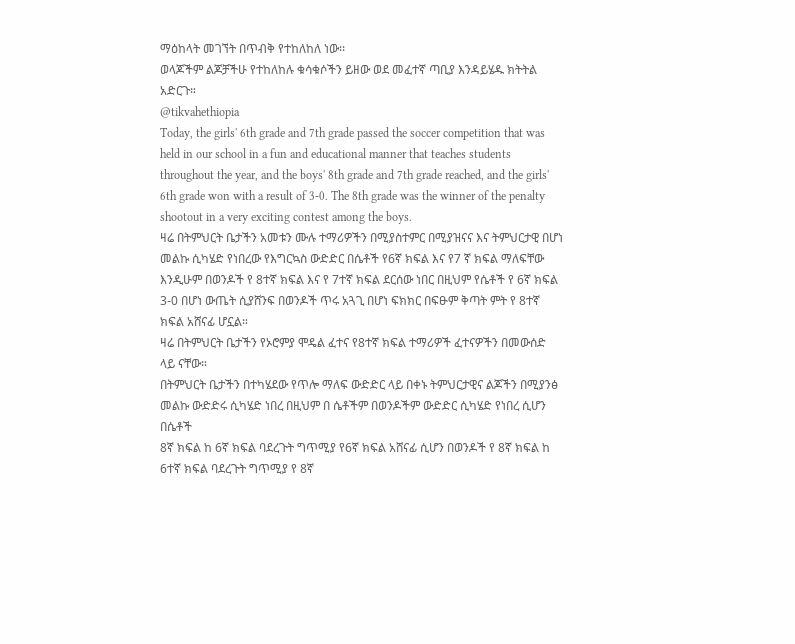ማዕከላት መገኘት በጥብቅ የተከለከለ ነው፡፡
ወላጆችም ልጆቻችሁ የተከለከሉ ቁሳቁሶችን ይዘው ወደ መፈተኛ ጣቢያ እንዳይሄዱ ክትትል አድርጉ።
@tikvahethiopia
Today, the girls' 6th grade and 7th grade passed the soccer competition that was held in our school in a fun and educational manner that teaches students throughout the year, and the boys' 8th grade and 7th grade reached, and the girls' 6th grade won with a result of 3-0. The 8th grade was the winner of the penalty shootout in a very exciting contest among the boys.
ዛሬ በትምህርት ቤታችን አመቱን ሙሉ ተማሪዎችን በሚያስተምር በሚያዝናና እና ትምህርታዊ በሆነ መልኩ ሲካሄድ የነበረው የእግርኳስ ውድድር በሴቶች የ6ኛ ክፍል እና የ7 ኛ ክፍል ማለፍቸው እንዲሁም በወንዶች የ 8ተኛ ክፍል እና የ 7ተኛ ክፍል ደርሰው ነበር በዚህም የሴቶች የ 6ኛ ክፍል 3-0 በሆነ ውጤት ሲያሸንፍ በወንዶች ጥሩ አጓጊ በሆነ ፍክክር በፍፁም ቅጣት ምት የ 8ተኛ ክፍል አሸናፊ ሆኗል።
ዛሬ በትምህርት ቤታችን የኦሮምያ ሞዴል ፈተና የ8ተኛ ክፍል ተማሪዎች ፈተናዎችን በመውሰድ ላይ ናቸው።
በትምህርት ቤታችን በተካሄደው የጥሎ ማለፍ ውድድር ላይ በቀኑ ትምህርታዊና ልጆችን በሚያንፅ መልኩ ውድድሩ ሲካሄድ ነበረ በዚህም በ ሴቶችም በወንዶችም ውድድር ሲካሄድ የነበረ ሲሆን በሴቶች
8ኛ ክፍል ከ 6ኛ ክፍል ባደረጉት ግጥሚያ የ6ኛ ክፍል አሸናፊ ሲሆን በወንዶች የ 8ኛ ክፍል ከ 6ተኛ ክፍል ባደረጉት ግጥሚያ የ 8ኛ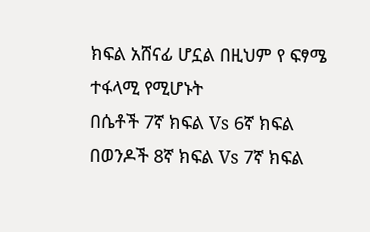ክፍል አሸናፊ ሆኗል በዚህም የ ፍፃሜ ተፋላሚ የሚሆኑት
በሴቶች 7ኛ ክፍል Vs 6ኛ ክፍል
በወንዶች 8ኛ ክፍል Vs 7ኛ ክፍል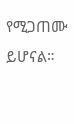የሚጋጠሙ ይሆናል።